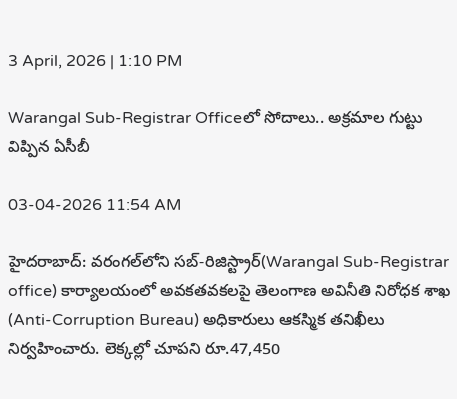3 April, 2026 | 1:10 PM

Warangal Sub-Registrar Officeలో సోదాలు.. అక్రమాల గుట్టు విప్పిన ఏసీబీ

03-04-2026 11:54 AM

హైదరాబాద్: వరంగల్‌లోని సబ్-రిజిస్ట్రార్(Warangal Sub-Registrar office) కార్యాలయంలో అవకతవకలపై తెలంగాణ అవినీతి నిరోధక శాఖ (Anti-Corruption Bureau) అధికారులు ఆకస్మిక తనిఖీలు నిర్వహించారు. లెక్కల్లో చూపని రూ.47,450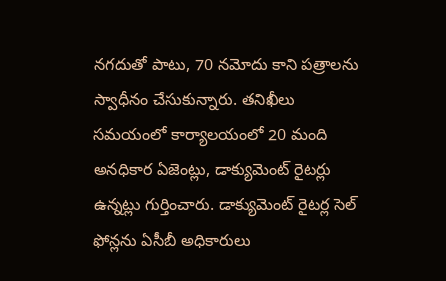నగదుతో పాటు, 70 నమోదు కాని పత్రాలను స్వాధీనం చేసుకున్నారు. తనిఖీలు సమయంలో కార్యాలయంలో 20 మంది అనధికార ఏజెంట్లు, డాక్యుమెంట్ రైటర్లు ఉన్నట్లు గుర్తించారు. డాక్యుమెంట్ రైటర్ల సెల్ ఫోన్లను ఏసీబీ అధికారులు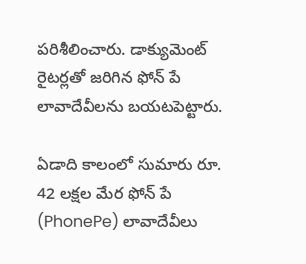పరిశీలించారు. డాక్యుమెంట్ రైటర్లతో జరిగిన ఫోన్ పే లావాదేవీలను బయటపెట్టారు.

ఏడాది కాలంలో సుమారు రూ. 42 లక్షల మేర ఫోన్ పే (PhonePe) లావాదేవీలు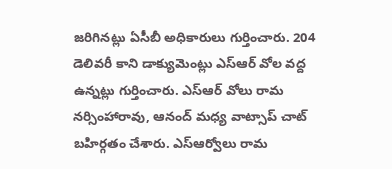జరిగినట్లు ఏసీబీ అధికారులు గుర్తించారు. 204 డెలివరీ కాని డాక్యుమెంట్లు ఎస్ఆర్ వోల వద్ద ఉన్నట్లు గుర్తించారు. ఎస్ఆర్ వోలు రామ నర్సింహారావు, ఆనంద్ మధ్య వాట్సాప్ చాట్ బహిర్గతం చేశారు. ఎస్ఆర్వోలు రామ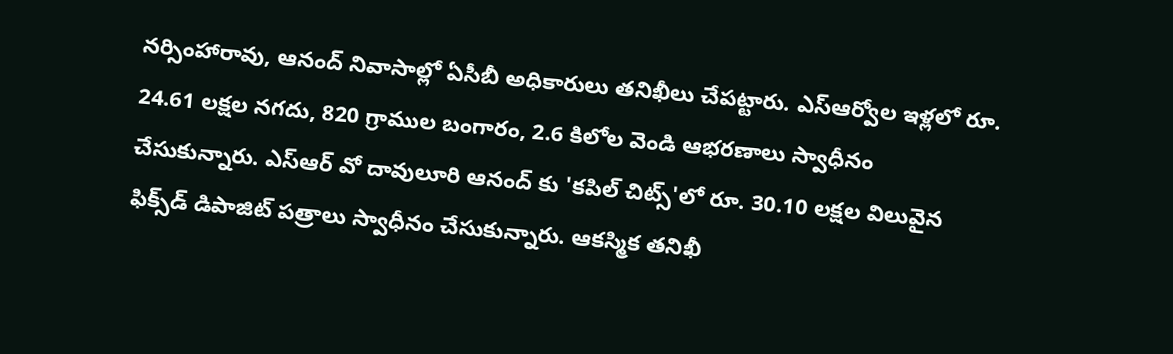నర్సింహారావు, ఆనంద్ నివాసాల్లో ఏసీబీ అధికారులు తనిఖీలు చేపట్టారు. ఎస్ఆర్వోల ఇళ్లలో రూ. 24.61 లక్షల నగదు, 820 గ్రాముల బంగారం, 2.6 కిలోల వెండి ఆభరణాలు స్వాధీనం చేసుకున్నారు. ఎస్ఆర్ వో దావులూరి ఆనంద్ కు 'కపిల్ చిట్స్'లో రూ. 30.10 లక్షల విలువైన ఫిక్స్‌డ్ డిపాజిట్ పత్రాలు స్వాధీనం చేసుకున్నారు. ఆకస్మిక తనిఖీ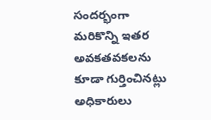సందర్భంగా మరికొన్ని ఇతర అవకతవకలను కూడా గుర్తించినట్లు అధికారులు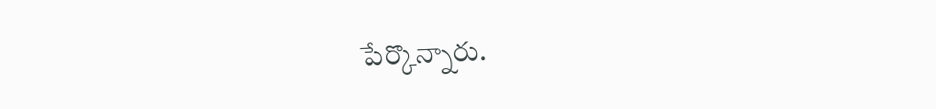పేర్కొన్నారు.